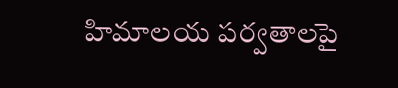హిమాలయ పర్వతాలపై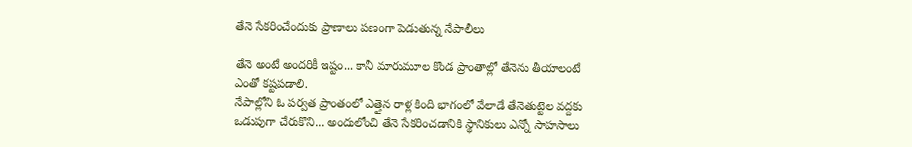తేనె సేకరించేందుకు ప్రాణాలు పణంగా పెడుతున్న నేపాలీలు

తేనె అంటే అందరికీ ఇష్టం... కానీ మారుమూల కొండ ప్రాంతాల్లో తేనెను తీయాలంటే ఎంతో కష్టపడాలి.
నేపాల్లోని ఓ పర్వత ప్రాంతంలో ఎత్తైన రాళ్ల కింది భాగంలో వేలాడే తేనెతుట్టెల వద్దకు ఒడుపుగా చేరుకొని... అందులోంచి తేనె సేకరించడానికి స్థానికులు ఎన్నో సాహసాలు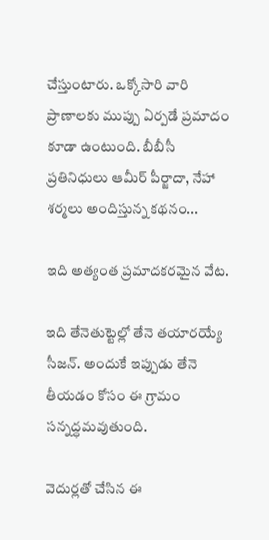చేస్తుంటారు. ఒక్కోసారి వారి ప్రాణాలకు ముప్పు ఏర్పడే ప్రమాదం కూడా ఉంటుంది. బీబీసీ ప్రతినిధులు ఆమీర్ పీర్జాదా, నేహా శర్మలు అందిస్తున్న కథనం...

ఇది అత్యంత ప్రమాదకరమైన వేట.

ఇది తేనెతుట్టెల్లో తేనె తయారయ్యే సీజన్. అందుకే ఇప్పుడు తేనె తీయడం కోసం ఈ గ్రామం సన్నద్ధమవుతుంది.

వెదుర్లతో చేసిన ఈ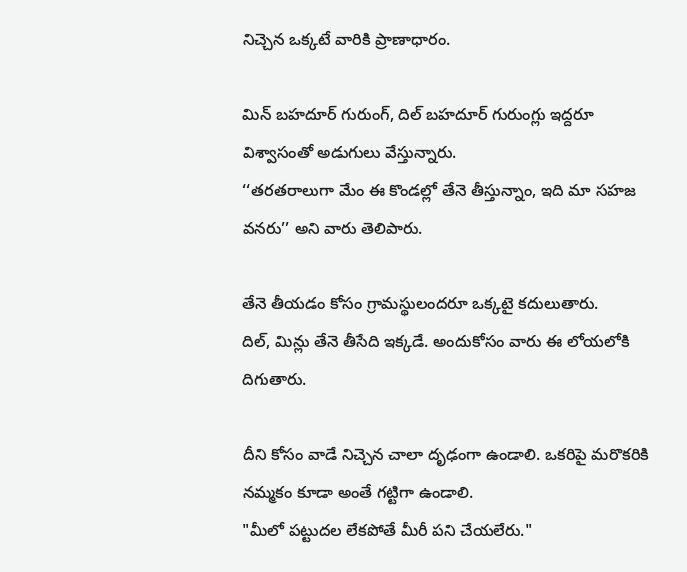నిచ్చెన ఒక్కటే వారికి ప్రాణాధారం.

మిన్ బహదూర్ గురుంగ్, దిల్ బహదూర్ గురుంగ్లు ఇద్దరూ విశ్వాసంతో అడుగులు వేస్తున్నారు.
‘‘తరతరాలుగా మేం ఈ కొండల్లో తేనె తీస్తున్నాం, ఇది మా సహజ వనరు’’ అని వారు తెలిపారు.

తేనె తీయడం కోసం గ్రామస్థులందరూ ఒక్కటై కదులుతారు.
దిల్, మిన్లు తేనె తీసేది ఇక్కడే. అందుకోసం వారు ఈ లోయలోకి దిగుతారు.

దీని కోసం వాడే నిచ్చెన చాలా దృఢంగా ఉండాలి. ఒకరిపై మరొకరికి నమ్మకం కూడా అంతే గట్టిగా ఉండాలి.
"మీలో పట్టుదల లేకపోతే మీరీ పని చేయలేరు."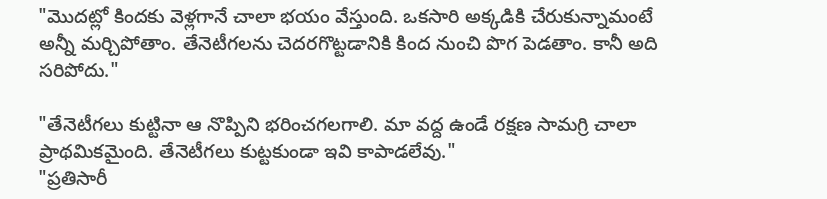"మొదట్లో కిందకు వెళ్లగానే చాలా భయం వేస్తుంది. ఒకసారి అక్కడికి చేరుకున్నామంటే అన్నీ మర్చిపోతాం. తేనెటీగలను చెదరగొట్టడానికి కింద నుంచి పొగ పెడతాం. కానీ అది సరిపోదు."

"తేనెటీగలు కుట్టినా ఆ నొప్పిని భరించగలగాలి. మా వద్ద ఉండే రక్షణ సామగ్రి చాలా ప్రాథమికమైంది. తేనెటీగలు కుట్టకుండా ఇవి కాపాడలేవు."
"ప్రతిసారీ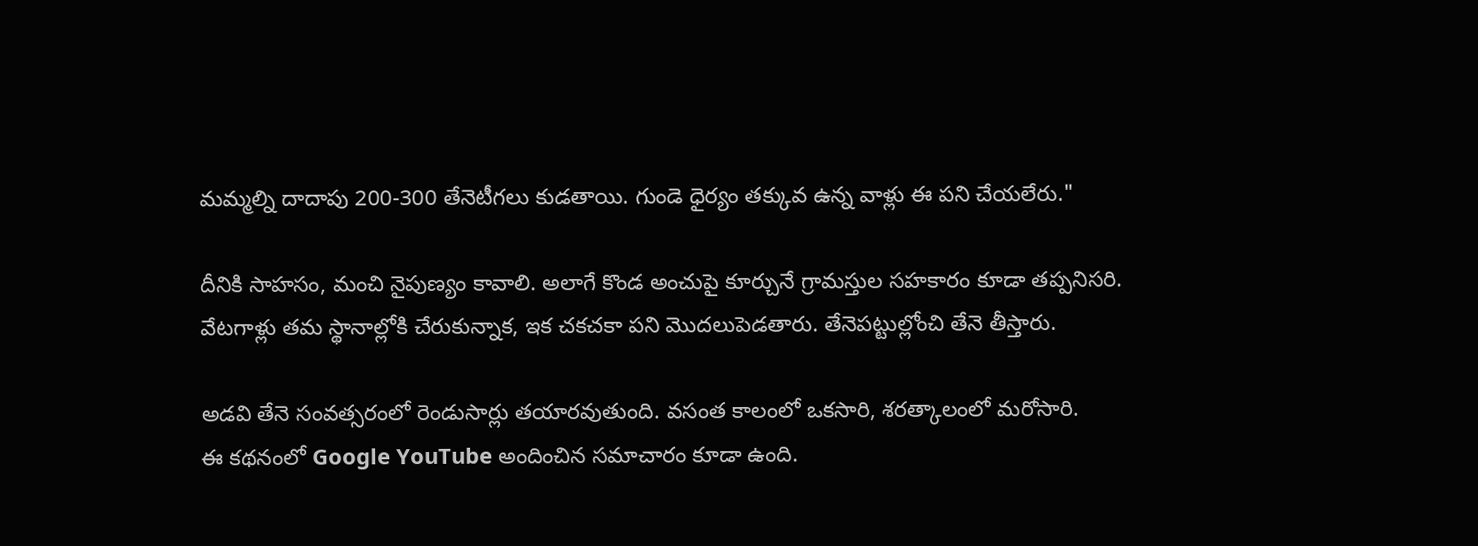మమ్మల్ని దాదాపు 200-300 తేనెటీగలు కుడతాయి. గుండె ధైర్యం తక్కువ ఉన్న వాళ్లు ఈ పని చేయలేరు."

దీనికి సాహసం, మంచి నైపుణ్యం కావాలి. అలాగే కొండ అంచుపై కూర్చునే గ్రామస్తుల సహకారం కూడా తప్పనిసరి.
వేటగాళ్లు తమ స్థానాల్లోకి చేరుకున్నాక, ఇక చకచకా పని మొదలుపెడతారు. తేనెపట్టుల్లోంచి తేనె తీస్తారు.

అడవి తేనె సంవత్సరంలో రెండుసార్లు తయారవుతుంది. వసంత కాలంలో ఒకసారి, శరత్కాలంలో మరోసారి.
ఈ కథనంలో Google YouTube అందించిన సమాచారం కూడా ఉంది.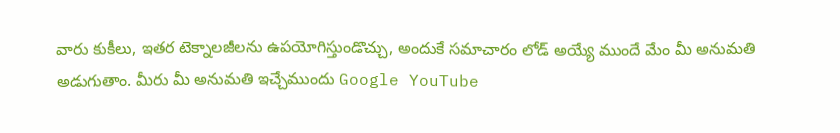వారు కుకీలు, ఇతర టెక్నాలజీలను ఉపయోగిస్తుండొచ్చు, అందుకే సమాచారం లోడ్ అయ్యే ముందే మేం మీ అనుమతి అడుగుతాం. మీరు మీ అనుమతి ఇచ్చేముందు Google YouTube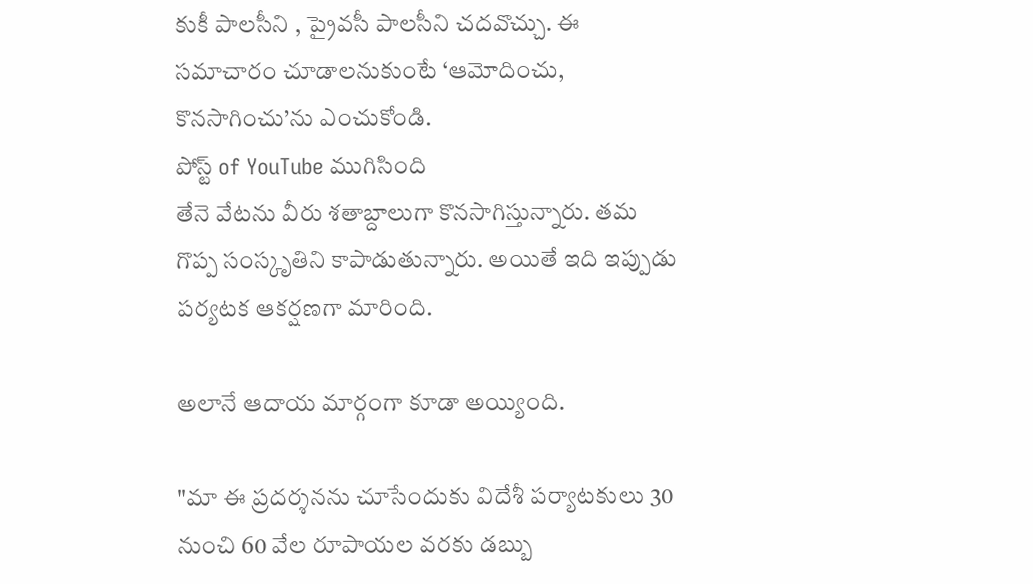కుకీ పాలసీని , ప్రైవసీ పాలసీని చదవొచ్చు. ఈ సమాచారం చూడాలనుకుంటే ‘ఆమోదించు, కొనసాగించు’ను ఎంచుకోండి.
పోస్ట్ of YouTube ముగిసింది
తేనె వేటను వీరు శతాబ్దాలుగా కొనసాగిస్తున్నారు. తమ గొప్ప సంస్కృతిని కాపాడుతున్నారు. అయితే ఇది ఇప్పుడు పర్యటక ఆకర్షణగా మారింది.

అలానే ఆదాయ మార్గంగా కూడా అయ్యింది.

"మా ఈ ప్రదర్శనను చూసేందుకు విదేశీ పర్యాటకులు 30 నుంచి 60 వేల రూపాయల వరకు డబ్బు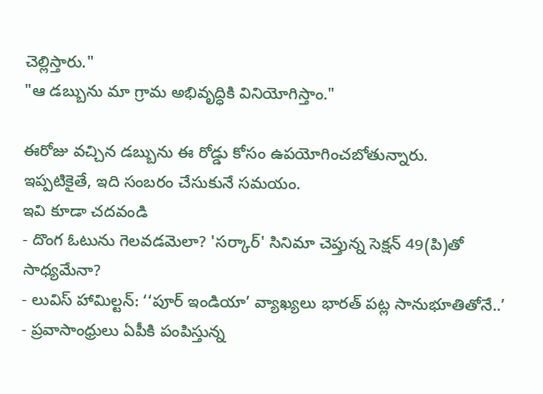చెల్లిస్తారు."
"ఆ డబ్బును మా గ్రామ అభివృద్ధికి వినియోగిస్తాం."

ఈరోజు వచ్చిన డబ్బును ఈ రోడ్డు కోసం ఉపయోగించబోతున్నారు.
ఇప్పటికైతే, ఇది సంబరం చేసుకునే సమయం.
ఇవి కూడా చదవండి
- దొంగ ఓటును గెలవడమెలా? 'సర్కార్' సినిమా చెప్తున్న సెక్షన్ 49(పి)తో సాధ్యమేనా?
- లువిస్ హామిల్టన్: ‘‘పూర్ ఇండియా’ వ్యాఖ్యలు భారత్ పట్ల సానుభూతితోనే..’
- ప్రవాసాంధ్రులు ఏపీకి పంపిస్తున్న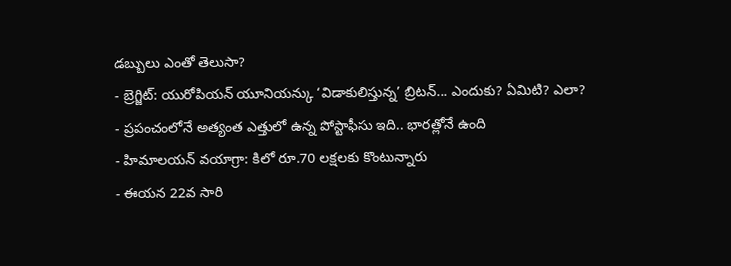డబ్బులు ఎంతో తెలుసా?
- బ్రెగ్జిట్: యురోపియన్ యూనియన్కు ‘విడాకులిస్తున్న’ బ్రిటన్... ఎందుకు? ఏమిటి? ఎలా?
- ప్రపంచంలోనే అత్యంత ఎత్తులో ఉన్న పోస్టాఫీసు ఇది.. భారత్లోనే ఉంది
- హిమాలయన్ వయాగ్రా: కిలో రూ.70 లక్షలకు కొంటున్నారు
- ఈయన 22వ సారి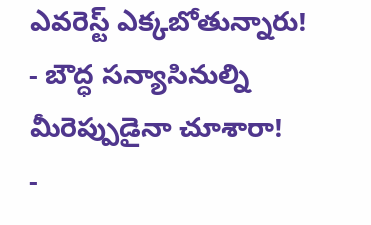ఎవరెస్ట్ ఎక్కబోతున్నారు!
- బౌద్ధ సన్యాసినుల్ని మీరెప్పుడైనా చూశారా!
-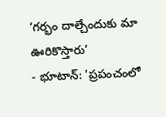‘గర్భం దాల్చేందుకు మా ఊరికొస్తారు’
- భూటాన్: 'ప్రపంచంలో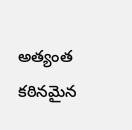అత్యంత కఠినమైన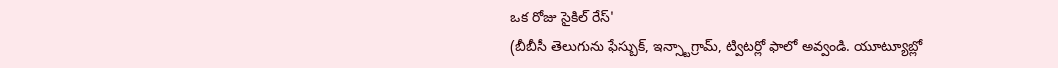ఒక రోజు సైకిల్ రేస్'
(బీబీసీ తెలుగును ఫేస్బుక్, ఇన్స్టాగ్రామ్, ట్విటర్లో ఫాలో అవ్వండి. యూట్యూబ్లో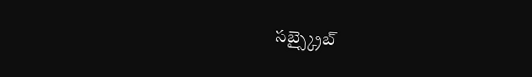సబ్స్క్రైబ్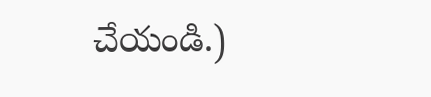చేయండి.)